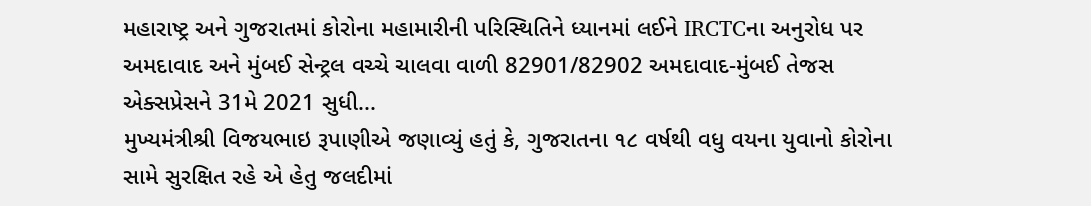મહારાષ્ટ્ર અને ગુજરાતમાં કોરોના મહામારીની પરિસ્થિતિને ધ્યાનમાં લઈને IRCTCના અનુરોધ પર અમદાવાદ અને મુંબઈ સેન્ટ્રલ વચ્ચે ચાલવા વાળી 82901/82902 અમદાવાદ-મુંબઈ તેજસ એક્સપ્રેસને 31મે 2021 સુધી...
મુખ્યમંત્રીશ્રી વિજયભાઇ રૂપાણીએ જણાવ્યું હતું કે, ગુજરાતના ૧૮ વર્ષથી વધુ વયના યુવાનો કોરોના સામે સુરક્ષિત રહે એ હેતુ જલદીમાં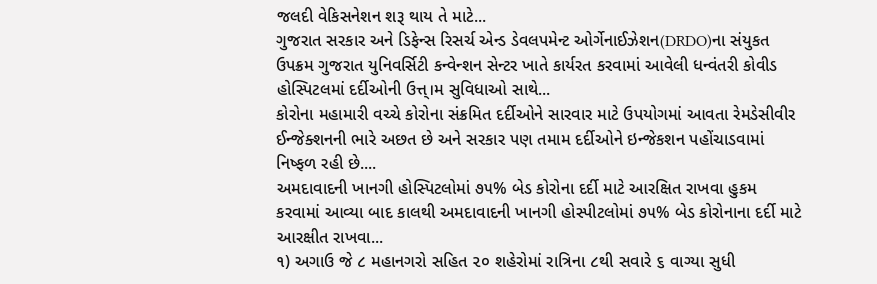જલદી વેકિસનેશન શરૂ થાય તે માટે...
ગુજરાત સરકાર અને ડિફેન્સ રિસર્ચ એન્ડ ડેવલપમેન્ટ ઓર્ગેનાઈઝેશન(DRDO)ના સંયુકત ઉપક્રમ ગુજરાત યુનિવર્સિટી કન્વેન્શન સેન્ટર ખાતે કાર્યરત કરવામાં આવેલી ધન્વંતરી કોવીડ હોસ્પિટલમાં દર્દીઓની ઉત્ત્।મ સુવિધાઓ સાથે...
કોરોના મહામારી વચ્ચે કોરોના સંક્રમિત દર્દીઓને સારવાર માટે ઉપયોગમાં આવતા રેમડેસીવીર ઈન્જેક્શનની ભારે અછત છે અને સરકાર પણ તમામ દર્દીઓને ઇન્જેકશન પહોંચાડવામાં નિષ્ફળ રહી છે....
અમદાવાદની ખાનગી હોસ્પિટલોમાં ૭૫% બેડ કોરોના દર્દી માટે આરક્ષિત રાખવા હુકમ કરવામાં આવ્યા બાદ કાલથી અમદાવાદની ખાનગી હોસ્પીટલોમાં ૭૫% બેડ કોરોનાના દર્દી માટે આરક્ષીત રાખવા...
૧) અગાઉ જે ૮ મહાનગરો સહિત ૨૦ શહેરોમાં રાત્રિના ૮થી સવારે ૬ વાગ્યા સુધી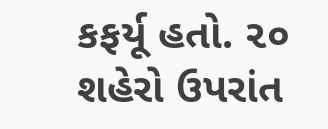કફર્યૂ હતો. ૨૦ શહેરો ઉપરાંત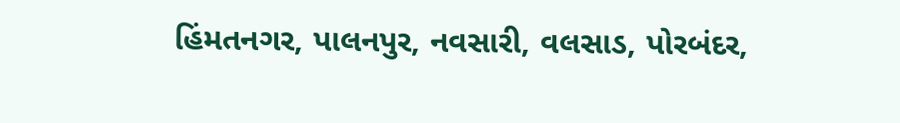હિંમતનગર, પાલનપુર, નવસારી, વલસાડ, પોરબંદર,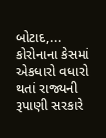બોટાદ,...
કોરોનાના કેસમાં એકધારો વધારો થતાં રાજ્યની રૂપાણી સરકારે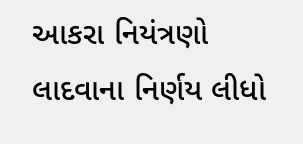આકરા નિયંત્રણો લાદવાના નિર્ણય લીધો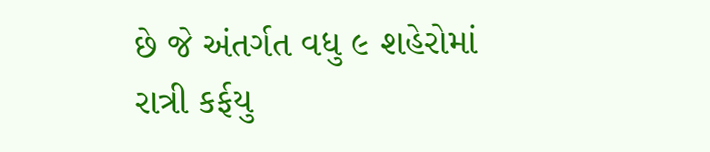છે જે અંતર્ગત વધુ ૯ શહેરોમાં રાત્રી કર્ફયુ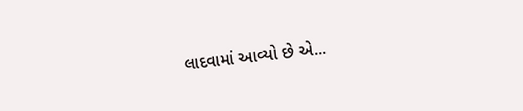લાદવામાં આવ્યો છે એ...